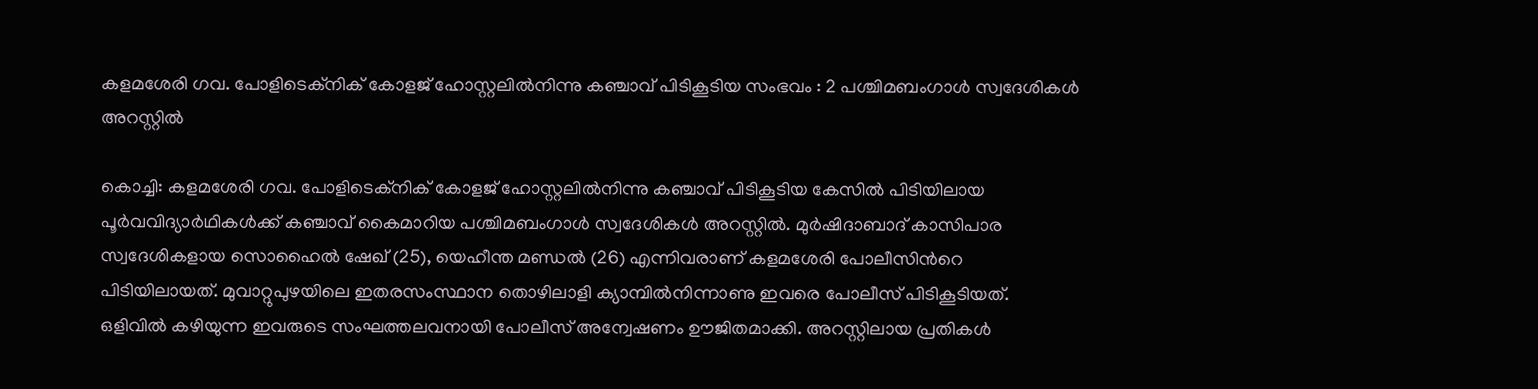കളമശേരി ഗവ. പോളിടെക്‌നിക് കോളജ് ഹോസ്റ്റലില്‍നിന്നു കഞ്ചാവ് പിടികൂടിയ സംഭവം : 2 പശ്ചിമബംഗാള്‍ സ്വദേശികള്‍ അറസ്റ്റില്‍

കൊച്ചി: കളമശേരി ഗവ. പോളിടെക്‌നിക് കോളജ് ഹോസ്റ്റലില്‍നിന്നു കഞ്ചാവ് പിടികൂടിയ കേസില്‍ പിടിയിലായ പൂര്‍വവിദ്യാര്‍ഥികള്‍ക്ക് കഞ്ചാവ് കൈമാറിയ പശ്ചിമബംഗാള്‍ സ്വദേശികള്‍ അറസ്റ്റില്‍. മുര്‍ഷിദാബാദ് കാസിപാര സ്വദേശികളായ സൊഹൈല്‍ ഷേഖ് (25), യെഹീന്ത മണ്ഡല്‍ (26) എന്നിവരാണ് കളമശേരി പോലീസിന്‍റെ പിടിയിലായത്. മുവാറ്റുപുഴയിലെ ഇതരസംസ്ഥാന തൊഴിലാളി ക്യാമ്പില്‍നിന്നാണു ഇവരെ പോലീസ് പിടികൂടിയത്. ഒളിവില്‍ കഴിയുന്ന ഇവരുടെ സംഘത്തലവനായി പോലീസ് അന്വേഷണം ഊജിതമാക്കി. അറസ്റ്റിലായ പ്രതികള്‍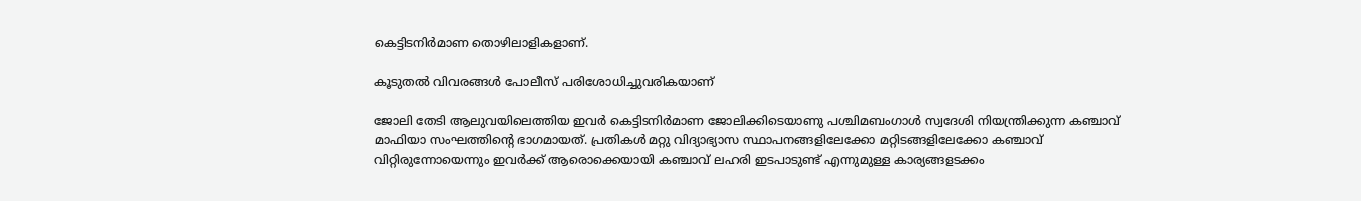കെട്ടിടനിര്‍മാണ തൊഴിലാളികളാണ്.

കൂടുതൽ വിവരങ്ങൾ പോലീസ് പരിശോധിച്ചുവരികയാണ്

ജോലി തേടി ആലുവയിലെത്തിയ ഇവര്‍ കെട്ടിടനിര്‍മാണ ജോലിക്കിടെയാണു പശ്ചിമബംഗാള്‍ സ്വദേശി നിയന്ത്രിക്കുന്ന കഞ്ചാവ് മാഫിയാ സംഘത്തിന്‍റെ ഭാഗമായത്. പ്രതികള്‍ മറ്റു വിദ്യാഭ്യാസ സ്ഥാപനങ്ങളിലേക്കോ മറ്റിടങ്ങളിലേക്കോ കഞ്ചാവ് വിറ്റിരുന്നോയെന്നും ഇവര്‍ക്ക് ആരൊക്കെയായി കഞ്ചാവ് ലഹരി ഇടപാടുണ്ട് എന്നുമുള്ള കാര്യങ്ങളടക്കം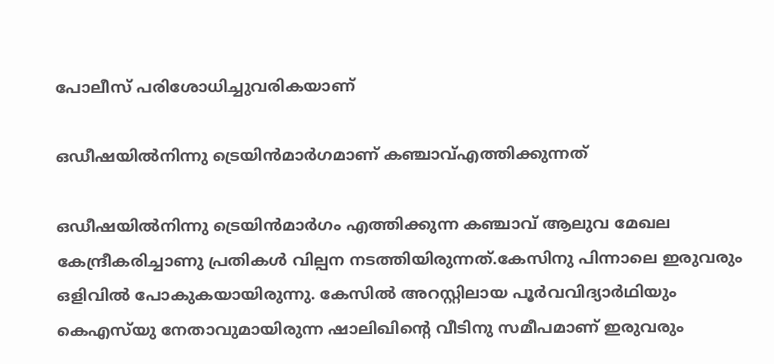പോലീസ് പരിശോധിച്ചുവരികയാണ്

ഒഡീഷയില്‍നിന്നു ട്രെയിന്‍മാര്‍ഗമാണ് കഞ്ചാവ്എത്തിക്കുന്നത്

ഒഡീഷയില്‍നിന്നു ട്രെയിന്‍മാര്‍ഗം എത്തിക്കുന്ന കഞ്ചാവ് ആലുവ മേഖല കേന്ദ്രീകരിച്ചാണു പ്രതികള്‍ വില്പന നടത്തിയിരുന്നത്.കേസിനു പിന്നാലെ ഇരുവരും ഒളിവില്‍ പോകുകയായിരുന്നു. കേസില്‍ അറസ്റ്റിലായ പൂര്‍വവിദ്യാർഥിയും കെഎസ്‌യു നേതാവുമായിരുന്ന ഷാലിഖിന്‍റെ വീടിനു സമീപമാണ് ഇരുവരും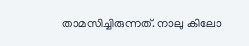താമസിച്ചിരുന്നത്. നാലു കിലോ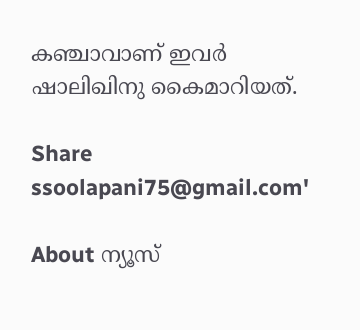കഞ്ചാവാണ് ഇവര്‍ ഷാലിഖിനു കൈമാറിയത്.

Share
ssoolapani75@gmail.com'

About ന്യൂസ്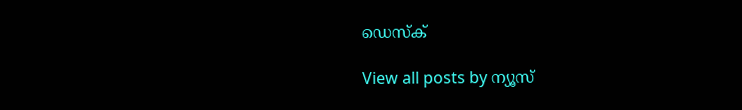ഡെസ്ക്

View all posts by ന്യൂസ്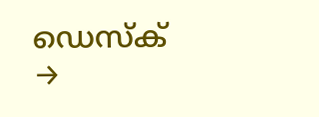ഡെസ്ക് →